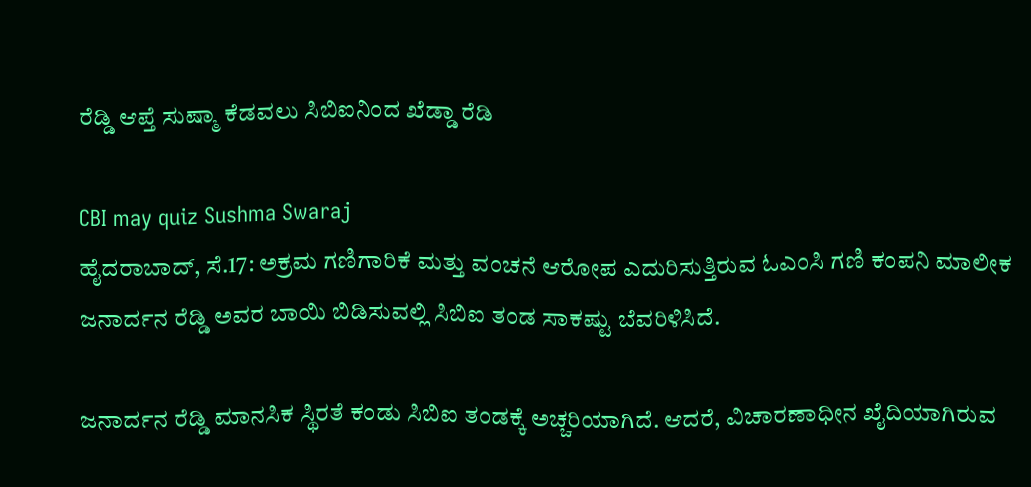ರೆಡ್ಡಿ ಆಪ್ತೆ ಸುಷ್ಮಾ ಕೆಡವಲು ಸಿಬಿಐನಿಂದ ಖೆಡ್ಡಾ ರೆಡಿ

CBI may quiz Sushma Swaraj
ಹೈದರಾಬಾದ್, ಸೆ.17: ಅಕ್ರಮ ಗಣಿಗಾರಿಕೆ ಮತ್ತು ವಂಚನೆ ಆರೋಪ ಎದುರಿಸುತ್ತಿರುವ ಓಎಂಸಿ ಗಣಿ ಕಂಪನಿ ಮಾಲೀಕ ಜನಾರ್ದನ ರೆಡ್ಡಿ ಅವರ ಬಾಯಿ ಬಿಡಿಸುವಲ್ಲಿ ಸಿಬಿಐ ತಂಡ ಸಾಕಷ್ಟು ಬೆವರಿಳಿಸಿದೆ.

ಜನಾರ್ದನ ರೆಡ್ಡಿ ಮಾನಸಿಕ ಸ್ಥಿರತೆ ಕಂಡು ಸಿಬಿಐ ತಂಡಕ್ಕೆ ಅಚ್ಚರಿಯಾಗಿದೆ. ಆದರೆ, ವಿಚಾರಣಾಧೀನ ಖೈದಿಯಾಗಿರುವ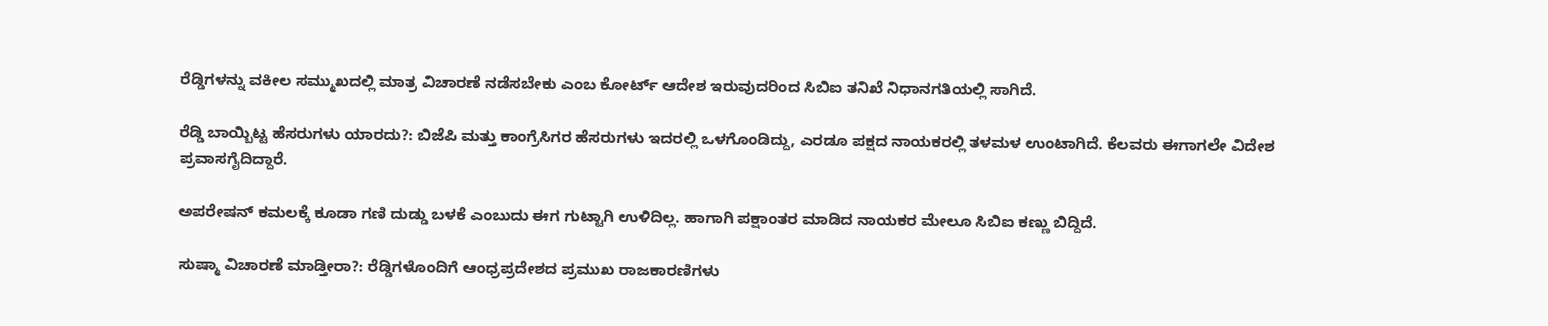ರೆಡ್ಡಿಗಳನ್ನು ವಕೀಲ ಸಮ್ಮುಖದಲ್ಲಿ ಮಾತ್ರ ವಿಚಾರಣೆ ನಡೆಸಬೇಕು ಎಂಬ ಕೋರ್ಟ್ ಆದೇಶ ಇರುವುದರಿಂದ ಸಿಬಿಐ ತನಿಖೆ ನಿಧಾನಗತಿಯಲ್ಲಿ ಸಾಗಿದೆ.

ರೆಡ್ಡಿ ಬಾಯ್ಬಿಟ್ಟ ಹೆಸರುಗಳು ಯಾರದು?: ಬಿಜೆಪಿ ಮತ್ತು ಕಾಂಗ್ರೆಸಿಗರ ಹೆಸರುಗಳು ಇದರಲ್ಲಿ ಒಳಗೊಂಡಿದ್ದು, ಎರಡೂ ಪಕ್ಷದ ನಾಯಕರಲ್ಲಿ ತಳಮಳ ಉಂಟಾಗಿದೆ. ಕೆಲವರು ಈಗಾಗಲೇ ವಿದೇಶ ಪ್ರವಾಸಗೈದಿದ್ದಾರೆ.

ಅಪರೇಷನ್ ಕಮಲಕ್ಕೆ ಕೂಡಾ ಗಣಿ ದುಡ್ಡು ಬಳಕೆ ಎಂಬುದು ಈಗ ಗುಟ್ಟಾಗಿ ಉಳಿದಿಲ್ಲ. ಹಾಗಾಗಿ ಪಕ್ಷಾಂತರ ಮಾಡಿದ ನಾಯಕರ ಮೇಲೂ ಸಿಬಿಐ ಕಣ್ಣು ಬಿದ್ದಿದೆ.

ಸುಷ್ಮಾ ವಿಚಾರಣೆ ಮಾಡ್ತೀರಾ?: ರೆಡ್ಡಿಗಳೊಂದಿಗೆ ಆಂಧ್ರಪ್ರದೇಶದ ಪ್ರಮುಖ ರಾಜಕಾರಣಿಗಳು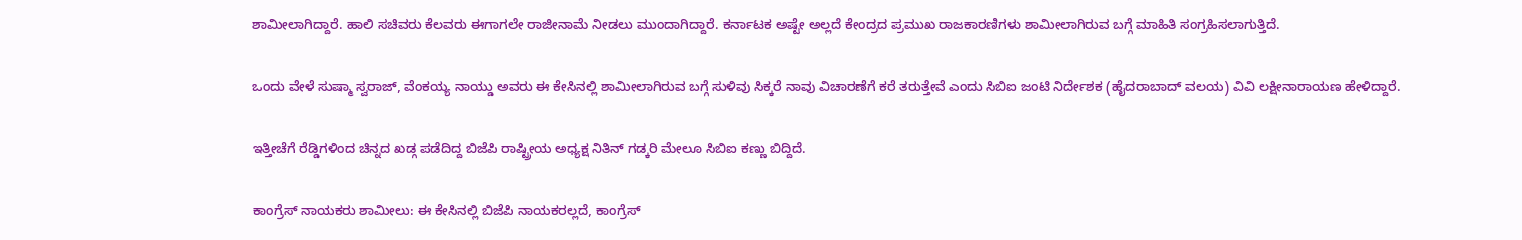ಶಾಮೀಲಾಗಿದ್ದಾರೆ. ಹಾಲಿ ಸಚಿವರು ಕೆಲವರು ಈಗಾಗಲೇ ರಾಜೀನಾಮೆ ನೀಡಲು ಮುಂದಾಗಿದ್ದಾರೆ. ಕರ್ನಾಟಕ ಅಷ್ಟೇ ಅಲ್ಲದೆ ಕೇಂದ್ರದ ಪ್ರಮುಖ ರಾಜಕಾರಣಿಗಳು ಶಾಮೀಲಾಗಿರುವ ಬಗ್ಗೆ ಮಾಹಿತಿ ಸಂಗ್ರಹಿಸಲಾಗುತ್ತಿದೆ.

ಒಂದು ವೇಳೆ ಸುಷ್ಮಾ ಸ್ವರಾಜ್, ವೆಂಕಯ್ಯ ನಾಯ್ಡು ಅವರು ಈ ಕೇಸಿನಲ್ಲಿ ಶಾಮೀಲಾಗಿರುವ ಬಗ್ಗೆ ಸುಳಿವು ಸಿಕ್ಕರೆ ನಾವು ವಿಚಾರಣೆಗೆ ಕರೆ ತರುತ್ತೇವೆ ಎಂದು ಸಿಬಿಐ ಜಂಟಿ ನಿರ್ದೇಶಕ (ಹೈದರಾಬಾದ್ ವಲಯ) ವಿವಿ ಲಕ್ಷೀನಾರಾಯಣ ಹೇಳಿದ್ದಾರೆ.

ಇತ್ತೀಚೆಗೆ ರೆಡ್ಡಿಗಳಿಂದ ಚಿನ್ನದ ಖಡ್ಗ ಪಡೆದಿದ್ದ ಬಿಜೆಪಿ ರಾಷ್ಟ್ರೀಯ ಅಧ್ಯಕ್ಷ ನಿತಿನ್ ಗಡ್ಕರಿ ಮೇಲೂ ಸಿಬಿಐ ಕಣ್ಣು ಬಿದ್ದಿದೆ.

ಕಾಂಗ್ರೆಸ್ ನಾಯಕರು ಶಾಮೀಲು: ಈ ಕೇಸಿನಲ್ಲಿ ಬಿಜೆಪಿ ನಾಯಕರಲ್ಲದೆ, ಕಾಂಗ್ರೆಸ್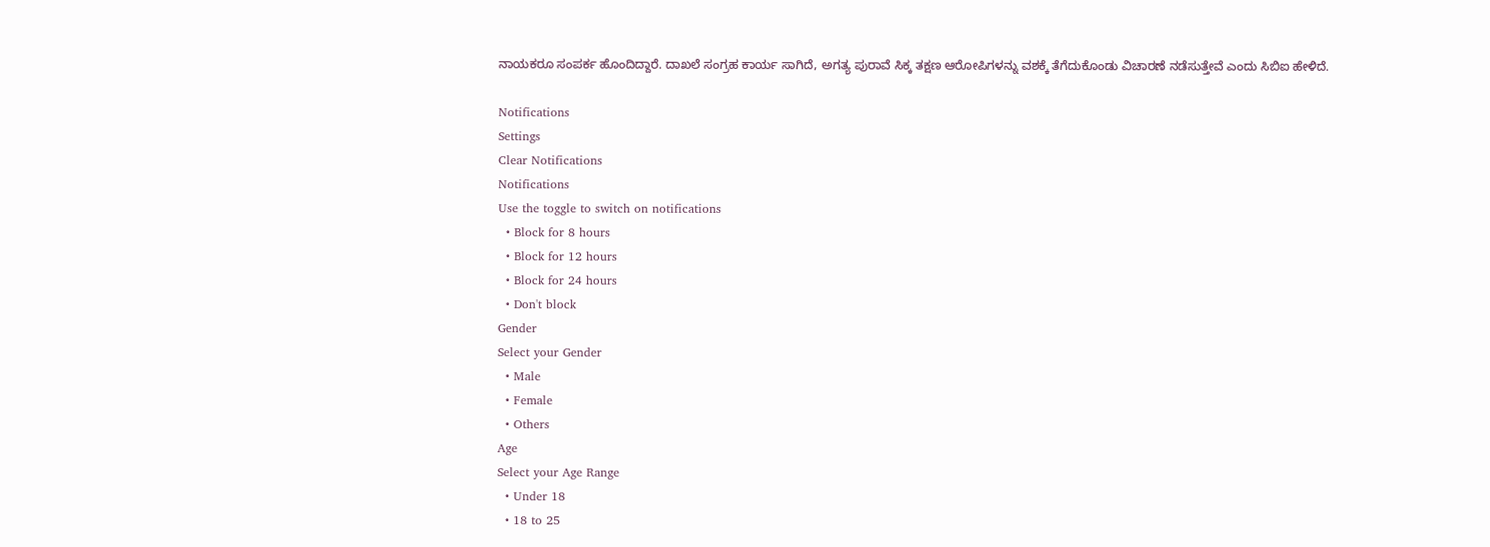ನಾಯಕರೂ ಸಂಪರ್ಕ ಹೊಂದಿದ್ದಾರೆ. ದಾಖಲೆ ಸಂಗ್ರಹ ಕಾರ್ಯ ಸಾಗಿದೆ, ಅಗತ್ಯ ಪುರಾವೆ ಸಿಕ್ಕ ತಕ್ಷಣ ಆರೋಪಿಗಳನ್ನು ವಶಕ್ಕೆ ತೆಗೆದುಕೊಂಡು ವಿಚಾರಣೆ ನಡೆಸುತ್ತೇವೆ ಎಂದು ಸಿಬಿಐ ಹೇಳಿದೆ.

Notifications
Settings
Clear Notifications
Notifications
Use the toggle to switch on notifications
  • Block for 8 hours
  • Block for 12 hours
  • Block for 24 hours
  • Don't block
Gender
Select your Gender
  • Male
  • Female
  • Others
Age
Select your Age Range
  • Under 18
  • 18 to 25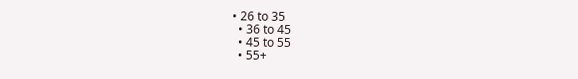• 26 to 35
  • 36 to 45
  • 45 to 55
  • 55+